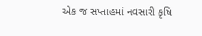એક જ સપ્તાહમાં નવસારી કૃષિ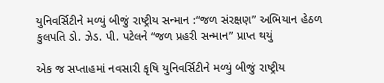યુનિવર્સિટીને મળ્યું બીજું રાષ્ટ્રીય સન્માન :“જળ સંરક્ષણ” અભિયાન હેઠળ કુલપતિ ડો. ઝેડ. પી. પટેલને “જળ પ્રહરી સન્માન” પ્રાપ્ત થયું

એક જ સપ્તાહમાં નવસારી કૃષિ યુનિવર્સિટીને મળ્યું બીજું રાષ્ટ્રીય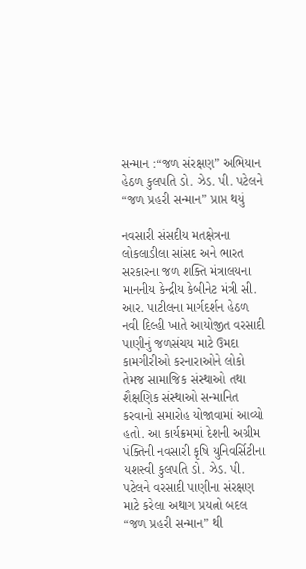સન્માન :“જળ સંરક્ષણ” અભિયાન હેઠળ કુલપતિ ડો. ઝેડ. પી. પટેલને “જળ પ્રહરી સન્માન” પ્રાપ્ત થયું

નવસારી સંસદીય મતક્ષેત્રના લોકલાડીલા સાંસદ અને ભારત સરકારના જળ શક્તિ મંત્રાલયના માનનીય કેન્દ્રીય કેબીનેટ મંત્રી સી. આર. પાટીલના માર્ગદર્શન હેઠળ નવી દિલ્હી ખાતે આયોજીત વરસાદી પાણીનું જળસંચય માટે ઉમદા કામગીરીઓ કરનારાઓને લોકો તેમજ સામાજિક સંસ્થાઓ તથા શૈક્ષણિક સંસ્થાઓ સન્માનિત કરવાનો સમારોહ યોજાવામાં આવ્યો હતો. આ કાર્યક્રમમાં દેશની અગ્રીમ પંક્તિની નવસારી કૃષિ યુનિવર્સિટીના યશસ્વી કુલપતિ ડો. ઝેડ. પી. પટેલને વરસાદી પાણીના સંરક્ષણ માટે કરેલા અથાગ પ્રયત્નો બદલ “જળ પ્રહરી સન્માન” થી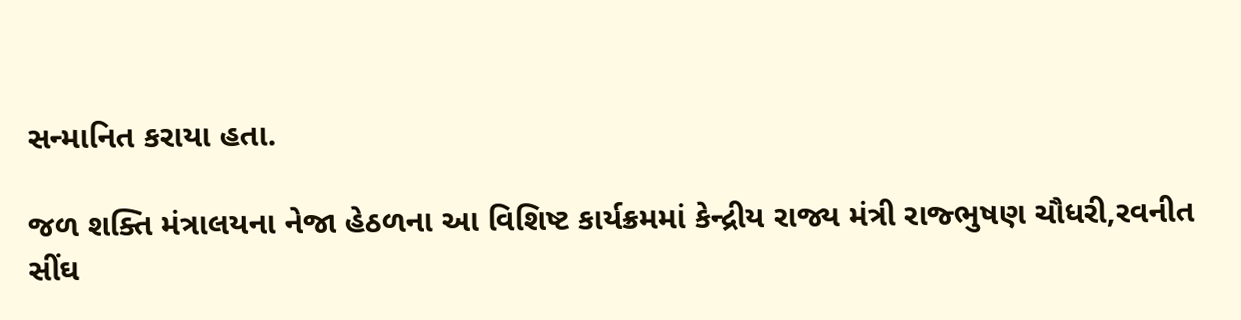સન્માનિત કરાયા હતા.

જળ શક્તિ મંત્રાલયના નેજા હેઠળના આ વિશિષ્ટ કાર્યક્રમમાં કેન્દ્રીય રાજ્ય મંત્રી રાજ્ભુષણ ચૌધરી,રવનીત સીંઘ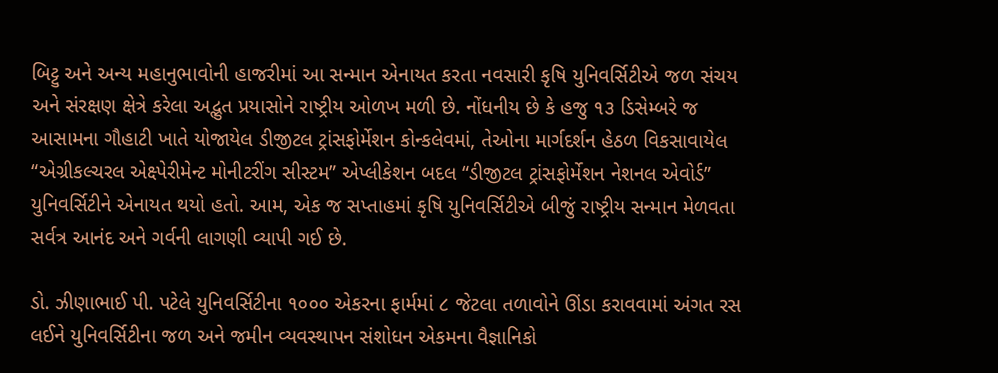બિટ્ટુ અને અન્ય મહાનુભાવોની હાજરીમાં આ સન્માન એનાયત કરતા નવસારી કૃષિ યુનિવર્સિટીએ જળ સંચય અને સંરક્ષણ ક્ષેત્રે કરેલા અદ્ભુત પ્રયાસોને રાષ્ટ્રીય ઓળખ મળી છે. નોંધનીય છે કે હજુ ૧૩ ડિસેમ્બરે જ આસામના ગૌહાટી ખાતે યોજાયેલ ડીજીટલ ટ્રાંસફોર્મેશન કોન્કલેવમાં, તેઓના માર્ગદર્શન હેઠળ વિકસાવાયેલ “એગ્રીકલ્ચરલ એક્ષ્પેરીમેન્ટ મોનીટરીંગ સીસ્ટમ” એપ્લીકેશન બદલ “ડીજીટલ ટ્રાંસફોર્મેશન નેશનલ એવોર્ડ” યુનિવર્સિટીને એનાયત થયો હતો. આમ, એક જ સપ્તાહમાં કૃષિ યુનિવર્સિટીએ બીજું રાષ્ટ્રીય સન્માન મેળવતા સર્વત્ર આનંદ અને ગર્વની લાગણી વ્યાપી ગઈ છે.

ડો. ઝીણાભાઈ પી. પટેલે યુનિવર્સિટીના ૧૦૦૦ એકરના ફાર્મમાં ૮ જેટલા તળાવોને ઊંડા કરાવવામાં અંગત રસ લઈને યુનિવર્સિટીના જળ અને જમીન વ્યવસ્થાપન સંશોધન એકમના વૈજ્ઞાનિકો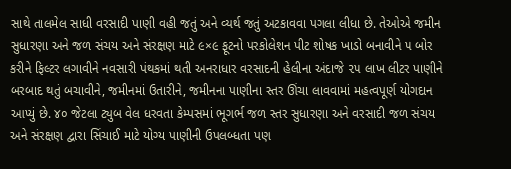સાથે તાલમેલ સાધી વરસાદી પાણી વહી જતું અને વ્યર્થ જતું અટકાવવા પગલા લીધા છે. તેઓએ જમીન સુધારણા અને જળ સંચય અને સંરક્ષણ માટે ૯×૯ ફૂટનો પરકોલેશન પીટ શોષક ખાડો બનાવીને ૫ બોર કરીને ફિલ્ટર લગાવીને નવસારી પંથકમાં થતી અનરાધાર વરસાદની હેલીના અંદાજે ૨૫ લાખ લીટર પાણીને બરબાદ થતું બચાવીને, જમીનમાં ઉતારીને, જમીનના પાણીના સ્તર ઊંચા લાવવામાં મહત્વપૂર્ણ યોગદાન આપ્યું છે. ૪૦ જેટલા ટ્યુબ વેલ ધરવતા કેમ્પસમાં ભૂગર્ભ જળ સ્તર સુધારણા અને વરસાદી જળ સંચય અને સંરક્ષણ દ્વારા સિંચાઈ માટે યોગ્ય પાણીની ઉપલબ્ધતા પણ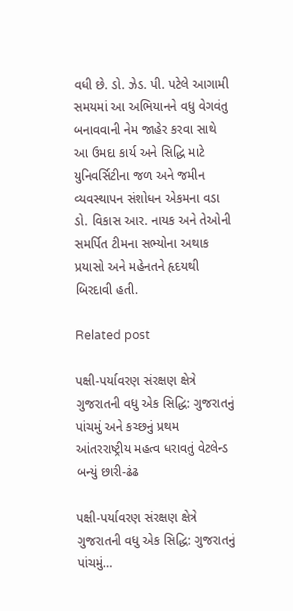વધી છે. ડો. ઝેડ. પી. પટેલે આગામી સમયમાં આ અભિયાનને વધુ વેગવંતુ બનાવવાની નેમ જાહેર કરવા સાથે આ ઉમદા કાર્ય અને સિદ્ધિ માટે યુનિવર્સિટીના જળ અને જમીન વ્યવસ્થાપન સંશોધન એકમના વડા ડો. વિકાસ આર. નાયક અને તેઓની સમર્પિત ટીમના સભ્યોના અથાક પ્રયાસો અને મહેનતને હૃદયથી બિરદાવી હતી.

Related post

પક્ષી-પર્યાવરણ સંરક્ષણ ક્ષેત્રે ગુજરાતની વધુ એક સિદ્ધિ: ગુજરાતનું પાંચમું અને કચ્છનું પ્રથમ આંતરરાષ્ટ્રીય મહત્વ ધરાવતું વેટલેન્ડ બન્યું છારી-ઢંઢ

પક્ષી-પર્યાવરણ સંરક્ષણ ક્ષેત્રે ગુજરાતની વધુ એક સિદ્ધિ: ગુજરાતનું પાંચમું…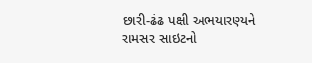છારી-ઢંઢ પક્ષી અભયારણ્યને રામસર સાઇટનો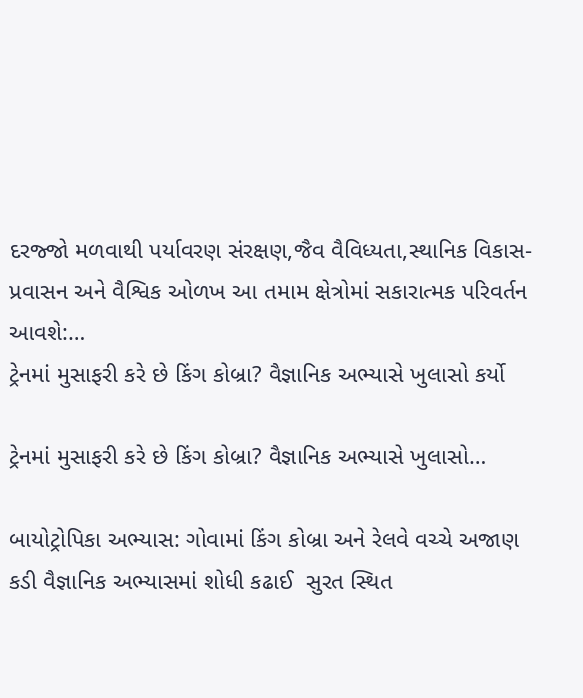દરજ્જો મળવાથી પર્યાવરણ સંરક્ષણ,જૈવ વૈવિધ્યતા,સ્થાનિક વિકાસ- પ્રવાસન અને વૈશ્વિક ઓળખ આ તમામ ક્ષેત્રોમાં સકારાત્મક પરિવર્તન આવશે:…
ટ્રેનમાં મુસાફરી કરે છે કિંગ કોબ્રા? વૈજ્ઞાનિક અભ્યાસે ખુલાસો કર્યો

ટ્રેનમાં મુસાફરી કરે છે કિંગ કોબ્રા? વૈજ્ઞાનિક અભ્યાસે ખુલાસો…

બાયોટ્રોપિકા અભ્યાસ: ગોવામાં કિંગ કોબ્રા અને રેલવે વચ્ચે અજાણ કડી વૈજ્ઞાનિક અભ્યાસમાં શોધી કઢાઈ  સુરત સ્થિત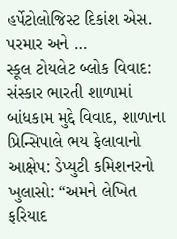હર્પેટોલોજિસ્ટ દિકાંશ એસ. પરમાર અને …
સ્કૂલ ટોયલેટ બ્લોક વિવાદ: સંસ્કાર ભારતી શાળામાં બાંધકામ મુદ્દે વિવાદ, શાળાના પ્રિન્સિપાલે ભય ફેલાવાનો આક્ષેપ: ડેપ્યુટી કમિશનરનો ખુલાસો: “અમને લેખિત ફરિયાદ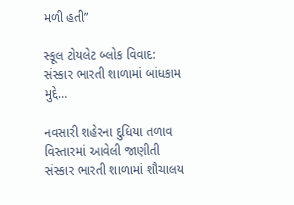મળી હતી”

સ્કૂલ ટોયલેટ બ્લોક વિવાદ: સંસ્કાર ભારતી શાળામાં બાંધકામ મુદ્દે…

નવસારી શહેરના દુધિયા તળાવ વિસ્તારમાં આવેલી જાણીતી સંસ્કાર ભારતી શાળામાં શૌચાલય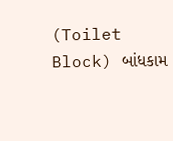(Toilet Block) બાંધકામ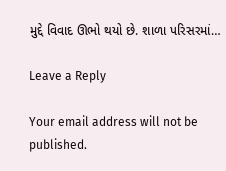મુદ્દે વિવાદ ઊભો થયો છે. શાળા પરિસરમાં…

Leave a Reply

Your email address will not be published.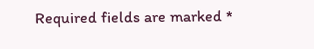Required fields are marked *